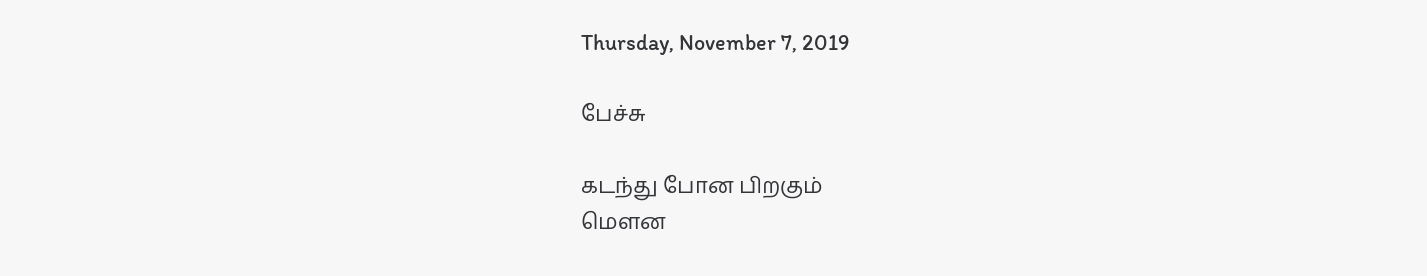Thursday, November 7, 2019

பேச்சு

கடந்து போன பிறகும்
மௌன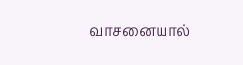வாசனையால்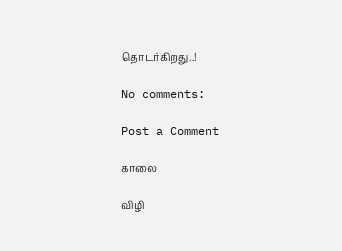தொடர்கிறது..!

No comments:

Post a Comment

காலை

விழி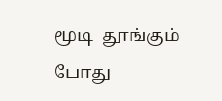மூடி  தூங்கும் போது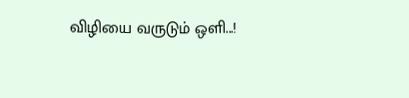விழியை வருடும் ஒளி...!